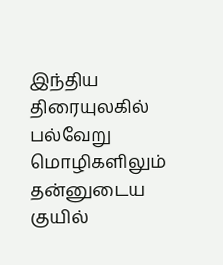இந்திய திரையுலகில் பல்வேறு மொழிகளிலும் தன்னுடைய குயில்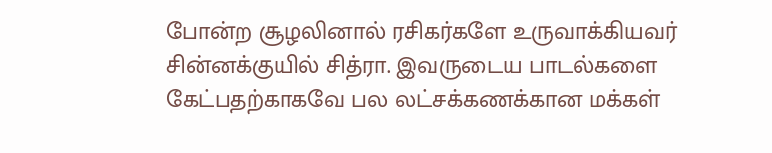போன்ற சூழலினால் ரசிகர்களே உருவாக்கியவர் சின்னக்குயில் சித்ரா. இவருடைய பாடல்களை கேட்பதற்காகவே பல லட்சக்கணக்கான மக்கள்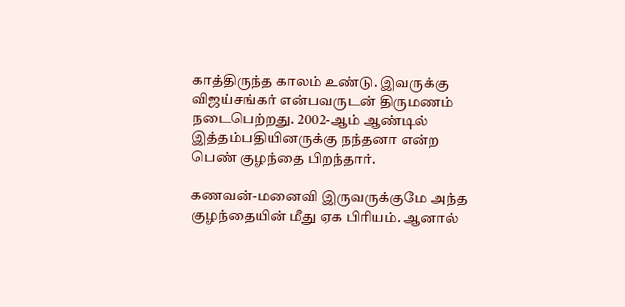காத்திருந்த காலம் உண்டு. இவருக்கு விஜய்சங்கர் என்பவருடன் திருமணம் நடைபெற்றது. 2002-ஆம் ஆண்டில் இத்தம்பதியினருக்கு நந்தனா என்ற பெண் குழந்தை பிறந்தார்.

கணவன்-மனைவி இருவருக்குமே அந்த குழந்தையின் மீது ஏக பிரியம். ஆனால்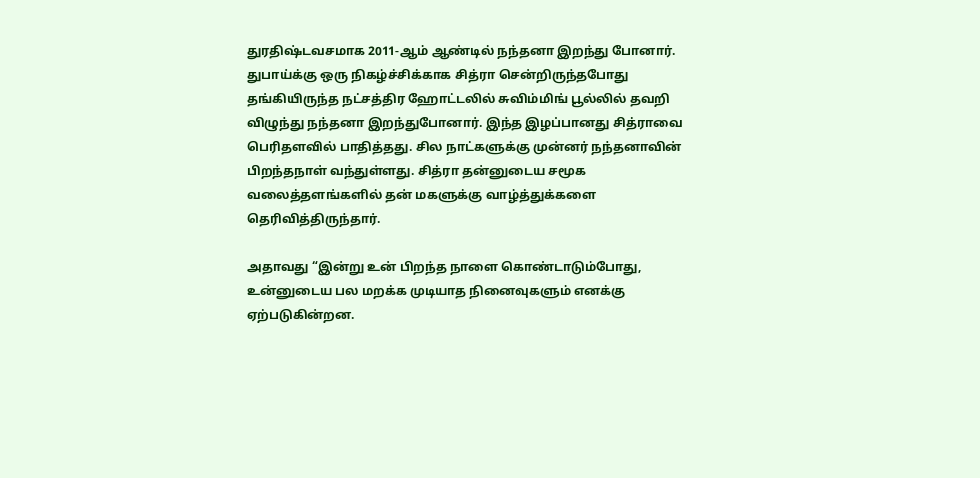துரதிஷ்டவசமாக 2011-ஆம் ஆண்டில் நந்தனா இறந்து போனார். துபாய்க்கு ஒரு நிகழ்ச்சிக்காக சித்ரா சென்றிருந்தபோது தங்கியிருந்த நட்சத்திர ஹோட்டலில் சுவிம்மிங் பூல்லில் தவறி விழுந்து நந்தனா இறந்துபோனார். இந்த இழப்பானது சித்ராவை பெரிதளவில் பாதித்தது. சில நாட்களுக்கு முன்னர் நந்தனாவின் பிறந்தநாள் வந்துள்ளது. சித்ரா தன்னுடைய சமூக வலைத்தளங்களில் தன் மகளுக்கு வாழ்த்துக்களை தெரிவித்திருந்தார்.

அதாவது “இன்று உன் பிறந்த நாளை கொண்டாடும்போது, உன்னுடைய பல மறக்க முடியாத நினைவுகளும் எனக்கு ஏற்படுகின்றன.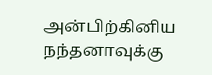அன்பிற்கினிய நந்தனாவுக்கு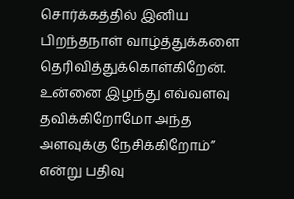சொர்க்கத்தில் இனிய பிறந்தநாள் வாழ்த்துக்களை தெரிவித்துக்கொள்கிறேன். உன்னை இழந்து எவ்வளவு தவிக்கிறோமோ அந்த அளவுக்கு நேசிக்கிறோம்” என்று பதிவு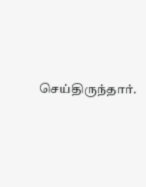செய்திருந்தார்.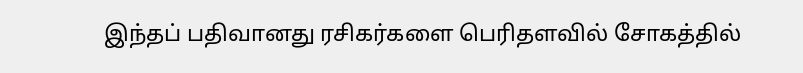இந்தப் பதிவானது ரசிகர்களை பெரிதளவில் சோகத்தில்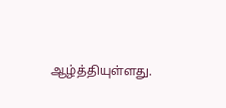ஆழ்த்தியுள்ளது.